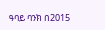ዓባይ ባንክ በ2015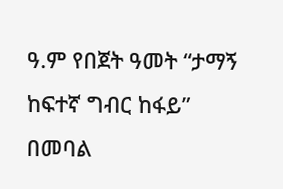ዓ.ም የበጀት ዓመት “ታማኝ ከፍተኛ ግብር ከፋይ” በመባል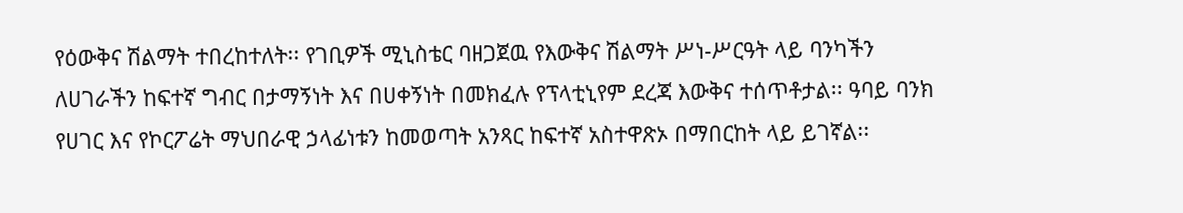የዕውቅና ሽልማት ተበረከተለት፡፡ የገቢዎች ሚኒስቴር ባዘጋጀዉ የእውቅና ሽልማት ሥነ-ሥርዓት ላይ ባንካችን ለሀገራችን ከፍተኛ ግብር በታማኝነት እና በሀቀኝነት በመክፈሉ የፕላቲኒየም ደረጃ እውቅና ተሰጥቶታል፡፡ ዓባይ ባንክ የሀገር እና የኮርፖሬት ማህበራዊ ኃላፊነቱን ከመወጣት አንጻር ከፍተኛ አስተዋጽኦ በማበርከት ላይ ይገኛል፡፡